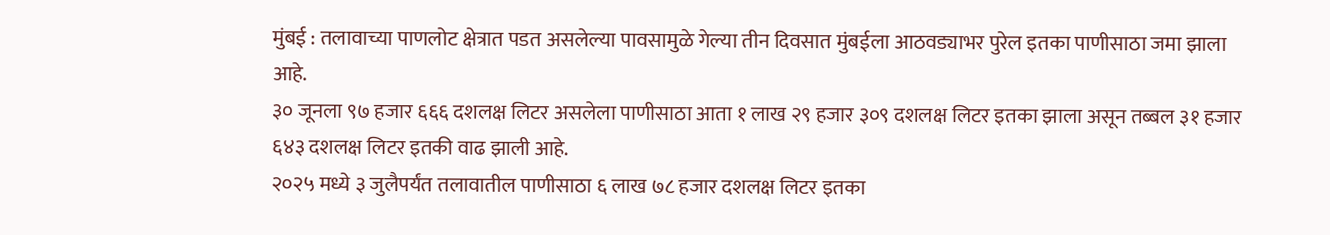मुंबई : तलावाच्या पाणलोट क्षेत्रात पडत असलेल्या पावसामुळे गेल्या तीन दिवसात मुंबईला आठवड्याभर पुरेल इतका पाणीसाठा जमा झाला आहे.
३० जूनला ९७ हजार ६६६ दशलक्ष लिटर असलेला पाणीसाठा आता १ लाख २९ हजार ३०९ दशलक्ष लिटर इतका झाला असून तब्बल ३१ हजार ६४३ दशलक्ष लिटर इतकी वाढ झाली आहे.
२०२५ मध्ये ३ जुलैपर्यंत तलावातील पाणीसाठा ६ लाख ७८ हजार दशलक्ष लिटर इतका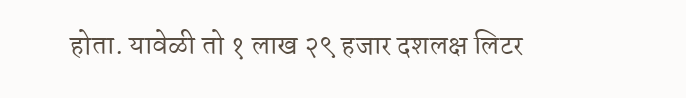होता. यावेळी तो १ लाख २९ हजार दशलक्ष लिटर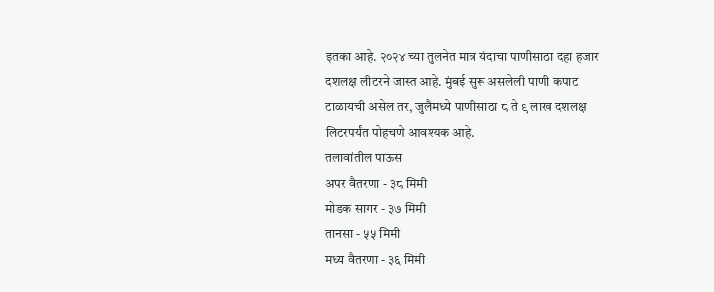इतका आहे. २०२४ च्या तुलनेत मात्र यंदाचा पाणीसाठा दहा हजार दशलक्ष लीटरने जास्त आहे. मुंबई सुरू असलेली पाणी कपाट टाळायची असेल तर, जुलैमध्ये पाणीसाठा ८ ते ९ लाख दशलक्ष लिटरपर्यंत पोहचणे आवश्यक आहे.
तलावांतील पाऊस
अपर वैतरणा - ३८ मिमी
मोडक सागर - ३७ मिमी
तानसा - ५५ मिमी
मध्य वैतरणा - ३६ मिमी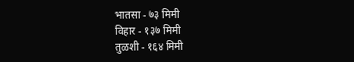भातसा - ७३ मिमी
विहार - १३७ मिमी
तुळशी - १६४ मिमी